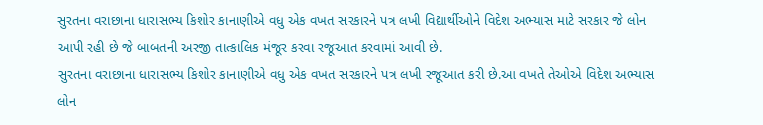સુરતના વરાછાના ધારાસભ્ય કિશોર કાનાણીએ વધુ એક વખત સરકારને પત્ર લખી વિદ્યાર્થીઓને વિદેશ અભ્યાસ માટે સરકાર જે લોન આપી રહી છે જે બાબતની અરજી તાત્કાલિક મંજૂર કરવા રજૂઆત કરવામાં આવી છે.
સુરતના વરાછાના ધારાસભ્ય કિશોર કાનાણીએ વધુ એક વખત સરકારને પત્ર લખી રજૂઆત કરી છે.આ વખતે તેઓએ વિદેશ અભ્યાસ લોન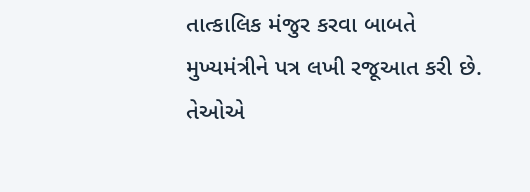તાત્કાલિક મંજુર કરવા બાબતે મુખ્યમંત્રીને પત્ર લખી રજૂઆત કરી છે. તેઓએ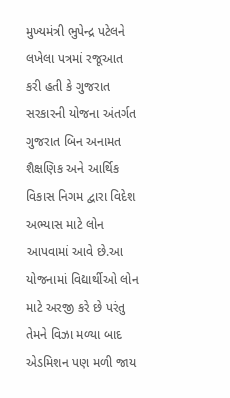મુખ્યમંત્રી ભુપેન્દ્ર પટેલને લખેલા પત્રમાં રજૂઆત કરી હતી કે ગુજરાત સરકારની યોજના અંતર્ગત ગુજરાત બિન અનામત શૈક્ષણિક અને આર્થિક વિકાસ નિગમ દ્વારા વિદેશ અભ્યાસ માટે લોન આપવામાં આવે છે.આ યોજનામાં વિદ્યાર્થીઓ લોન માટે અરજી કરે છે પરંતુ તેમને વિઝા મળ્યા બાદ એડમિશન પણ મળી જાય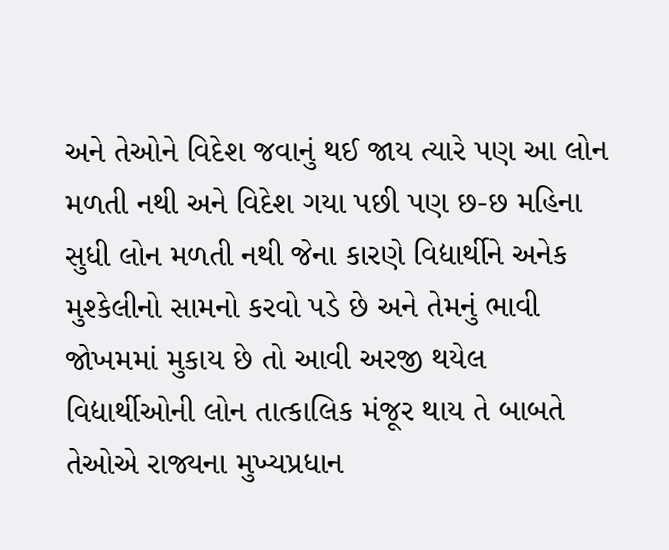અને તેઓને વિદેશ જવાનું થઈ જાય ત્યારે પણ આ લોન મળતી નથી અને વિદેશ ગયા પછી પણ છ-છ મહિના સુધી લોન મળતી નથી જેના કારણે વિદ્યાર્થીને અનેક મુશ્કેલીનો સામનો કરવો પડે છે અને તેમનું ભાવી જોખમમાં મુકાય છે તો આવી અરજી થયેલ વિદ્યાર્થીઓની લોન તાત્કાલિક મંજૂર થાય તે બાબતે તેઓએ રાજ્યના મુખ્યપ્રધાન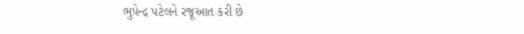ભુપેન્દ્ર પટેલને રજૂઆત કરી છે